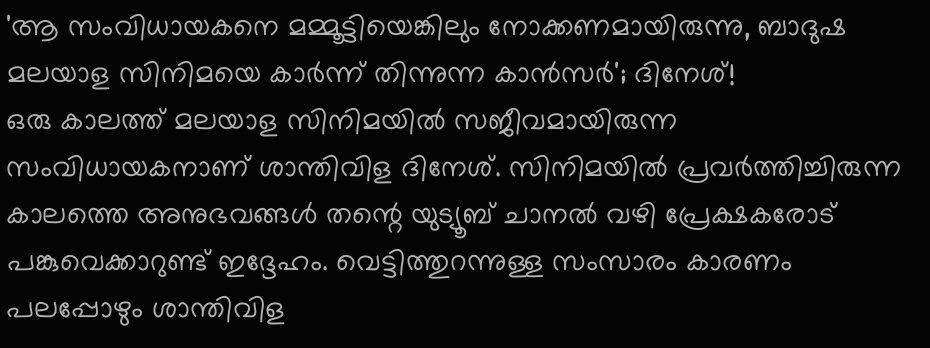'ആ സംവിധായകനെ മമ്മൂട്ടിയെങ്കിലും നോക്കണമായിരുന്നു, ബാദുഷ മലയാള സിനിമയെ കാർന്ന് തിന്നുന്ന കാൻസർ'; ദിനേശ്!
ഒരു കാലത്ത് മലയാള സിനിമയിൽ സജീവമായിരുന്ന സംവിധായകനാണ് ശാന്തിവിള ദിനേശ്. സിനിമയിൽ പ്രവർത്തിച്ചിരുന്ന കാലത്തെ അനുഭവങ്ങൾ തന്റെ യുട്യൂബ് ചാനൽ വഴി പ്രേക്ഷകരോട് പങ്കുവെക്കാറുണ്ട് ഇദ്ദേഹം. വെട്ടിത്തുറന്നുള്ള സംസാരം കാരണം പലപ്പോഴും ശാന്തിവിള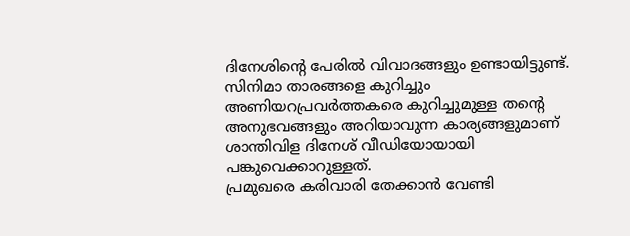ദിനേശിന്റെ പേരിൽ വിവാദങ്ങളും ഉണ്ടായിട്ടുണ്ട്. സിനിമാ താരങ്ങളെ കുറിച്ചും അണിയറപ്രവർത്തകരെ കുറിച്ചുമുള്ള തന്റെ അനുഭവങ്ങളും അറിയാവുന്ന കാര്യങ്ങളുമാണ് ശാന്തിവിള ദിനേശ് വീഡിയോയായി പങ്കുവെക്കാറുള്ളത്.
പ്രമുഖരെ കരിവാരി തേക്കാൻ വേണ്ടി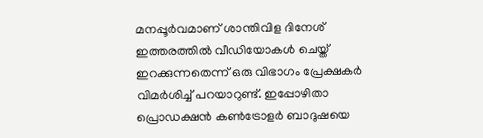മനപ്പൂർവമാണ് ശാന്തിവിള ദിനേശ് ഇത്തരത്തിൽ വീഡിയോകൾ ചെയ്ത് ഇറക്കുന്നതെന്ന് ഒരു വിഭാഗം പ്രേക്ഷകർ വിമർശിച്ച് പറയാറുണ്ട്. ഇപ്പോഴിതാ പ്രൊഡക്ഷൻ കൺട്രോളർ ബാദുഷയെ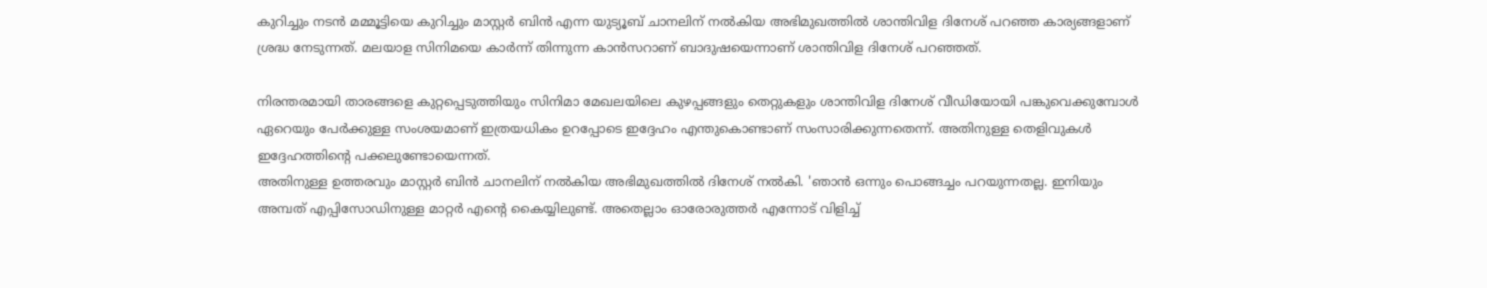കുറിച്ചും നടൻ മമ്മൂട്ടിയെ കുറിച്ചും മാസ്റ്റർ ബിൻ എന്ന യുട്യൂബ് ചാനലിന് നൽകിയ അഭിമുഖത്തിൽ ശാന്തിവിള ദിനേശ് പറഞ്ഞ കാര്യങ്ങളാണ് ശ്രദ്ധ നേടുന്നത്. മലയാള സിനിമയെ കാർന്ന് തിന്നുന്ന കാൻസറാണ് ബാദുഷയെന്നാണ് ശാന്തിവിള ദിനേശ് പറഞ്ഞത്.

നിരന്തരമായി താരങ്ങളെ കുറ്റപ്പെടുത്തിയും സിനിമാ മേഖലയിലെ കുഴപ്പങ്ങളും തെറ്റുകളും ശാന്തിവിള ദിനേശ് വീഡിയോയി പങ്കുവെക്കുമ്പോൾ ഏറെയും പേർക്കുള്ള സംശയമാണ് ഇത്രയധികം ഉറപ്പോടെ ഇദ്ദേഹം എന്തുകൊണ്ടാണ് സംസാരിക്കുന്നതെന്ന്. അതിനുള്ള തെളിവുകൾ ഇദ്ദേഹത്തിന്റെ പക്കലുണ്ടോയെന്നത്.
അതിനുള്ള ഉത്തരവും മാസ്റ്റർ ബിൻ ചാനലിന് നൽകിയ അഭിമുഖത്തിൽ ദിനേശ് നൽകി. 'ഞാൻ ഒന്നും പൊങ്ങച്ചം പറയുന്നതല്ല. ഇനിയും അമ്പത് എപ്പിസോഡിനുള്ള മാറ്റർ എന്റെ കൈയ്യിലുണ്ട്. അതെല്ലാം ഓരോരുത്തർ എന്നോട് വിളിച്ച്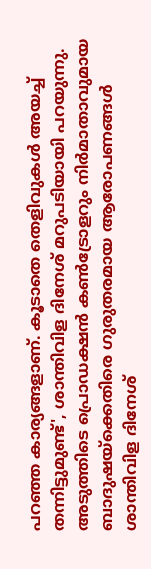പറഞ്ഞ കാര്യങ്ങളാണ്. കൂടാതെ തെളിവുകൾ അയച്ച് തന്നിട്ടുമുണ്ട്', ശാന്തിവിള ദിനേശ് മറുപടിയായി പറയുന്നു.
അടുത്തിടെ പ്രൊഡക്ഷൻ കൺട്രോളറും നിർമാതാവുമായ ബാദുഷയ്ക്കെതിരെ ഗുരുതരമായ ആരോപണങ്ങൾ ശാന്തിവിള ദിനേശ്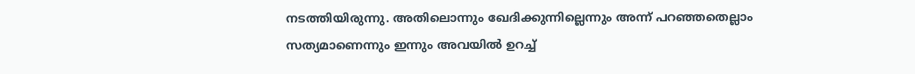നടത്തിയിരുന്നു. അതിലൊന്നും ഖേദിക്കുന്നില്ലെന്നും അന്ന് പറഞ്ഞതെല്ലാം സത്യമാണെന്നും ഇന്നും അവയിൽ ഉറച്ച്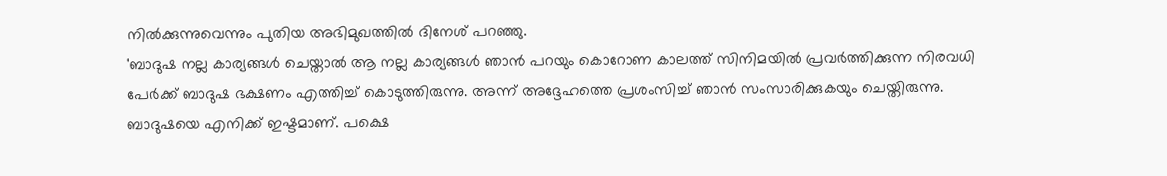നിൽക്കുന്നുവെന്നും പുതിയ അഭിമുഖത്തിൽ ദിനേശ് പറഞ്ഞു.
'ബാദുഷ നല്ല കാര്യങ്ങൾ ചെയ്താൽ ആ നല്ല കാര്യങ്ങൾ ഞാൻ പറയും കൊറോണ കാലത്ത് സിനിമയിൽ പ്രവർത്തിക്കുന്ന നിരവധി പേർക്ക് ബാദുഷ ഭക്ഷണം എത്തിച്ച് കൊടുത്തിരുന്നു. അന്ന് അദ്ദേഹത്തെ പ്രശംസിച്ച് ഞാൻ സംസാരിക്കുകയും ചെയ്തിരുന്നു. ബാദുഷയെ എനിക്ക് ഇഷ്ടമാണ്. പക്ഷെ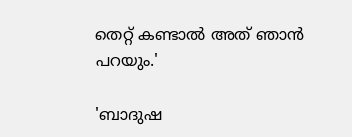തെറ്റ് കണ്ടാൽ അത് ഞാൻ പറയും.'

'ബാദുഷ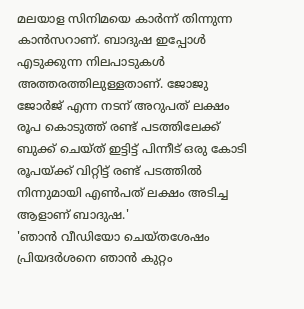മലയാള സിനിമയെ കാർന്ന് തിന്നുന്ന കാൻസറാണ്. ബാദുഷ ഇപ്പോൾ എടുക്കുന്ന നിലപാടുകൾ അത്തരത്തിലുള്ളതാണ്. ജോജു ജോർജ് എന്ന നടന് അറുപത് ലക്ഷം രൂപ കൊടുത്ത് രണ്ട് പടത്തിലേക്ക് ബുക്ക് ചെയ്ത് ഇട്ടിട്ട് പിന്നീട് ഒരു കോടി രൂപയ്ക്ക് വിറ്റിട്ട് രണ്ട് പടത്തിൽ നിന്നുമായി എൺപത് ലക്ഷം അടിച്ച ആളാണ് ബാദുഷ.'
'ഞാൻ വീഡിയോ ചെയ്തശേഷം പ്രിയദർശനെ ഞാൻ കുറ്റം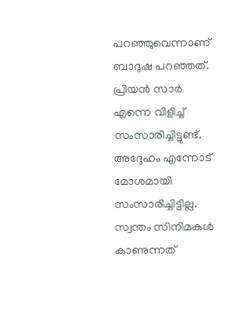പറഞ്ഞുവെന്നാണ് ബാദുഷ പറഞ്ഞത്. പ്രിയൻ സാർ എന്നെ വിളിച്ച് സംസാരിച്ചിട്ടുണ്ട്. അദ്ദേഹം എന്നോട് മോശമായി സംസാരിച്ചിട്ടില്ല. സ്വന്തം സിനിമകൾ കാണുന്നത്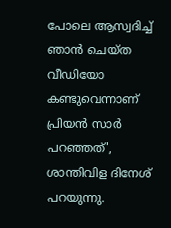പോലെ ആസ്വദിച്ച് ഞാൻ ചെയ്ത വീഡിയോ കണ്ടുവെന്നാണ് പ്രിയൻ സാർ പറഞ്ഞത്', ശാന്തിവിള ദിനേശ് പറയുന്നു.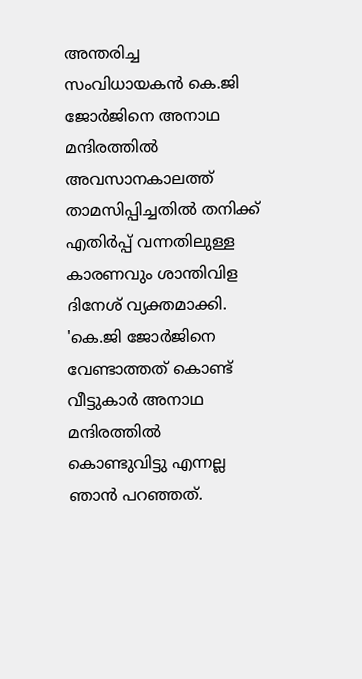അന്തരിച്ച സംവിധായകൻ കെ.ജി ജോർജിനെ അനാഥ മന്ദിരത്തിൽ അവസാനകാലത്ത് താമസിപ്പിച്ചതിൽ തനിക്ക് എതിർപ്പ് വന്നതിലുള്ള കാരണവും ശാന്തിവിള ദിനേശ് വ്യക്തമാക്കി. 'കെ.ജി ജോർജിനെ വേണ്ടാത്തത് കൊണ്ട് വീട്ടുകാർ അനാഥ മന്ദിരത്തിൽ കൊണ്ടുവിട്ടു എന്നല്ല ഞാൻ പറഞ്ഞത്.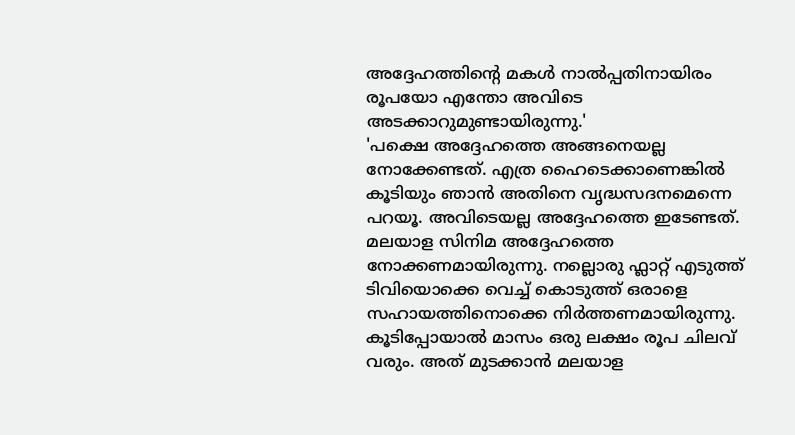അദ്ദേഹത്തിന്റെ മകൾ നാൽപ്പതിനായിരം രൂപയോ എന്തോ അവിടെ അടക്കാറുമുണ്ടായിരുന്നു.'
'പക്ഷെ അദ്ദേഹത്തെ അങ്ങനെയല്ല നോക്കേണ്ടത്. എത്ര ഹൈടെക്കാണെങ്കിൽ കൂടിയും ഞാൻ അതിനെ വൃദ്ധസദനമെന്നെ പറയൂ. അവിടെയല്ല അദ്ദേഹത്തെ ഇടേണ്ടത്. മലയാള സിനിമ അദ്ദേഹത്തെ നോക്കണമായിരുന്നു. നല്ലൊരു ഫ്ലാറ്റ് എടുത്ത് ടിവിയൊക്കെ വെച്ച് കൊടുത്ത് ഒരാളെ സഹായത്തിനൊക്കെ നിർത്തണമായിരുന്നു. കൂടിപ്പോയാൽ മാസം ഒരു ലക്ഷം രൂപ ചിലവ് വരും. അത് മുടക്കാൻ മലയാള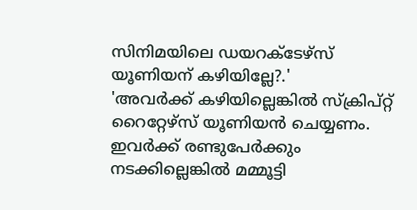സിനിമയിലെ ഡയറക്ടേഴ്സ് യൂണിയന് കഴിയില്ലേ?.'
'അവർക്ക് കഴിയില്ലെങ്കിൽ സ്ക്രിപ്റ്റ് റൈറ്റേഴ്സ് യൂണിയൻ ചെയ്യണം. ഇവർക്ക് രണ്ടുപേർക്കും നടക്കില്ലെങ്കിൽ മമ്മൂട്ടി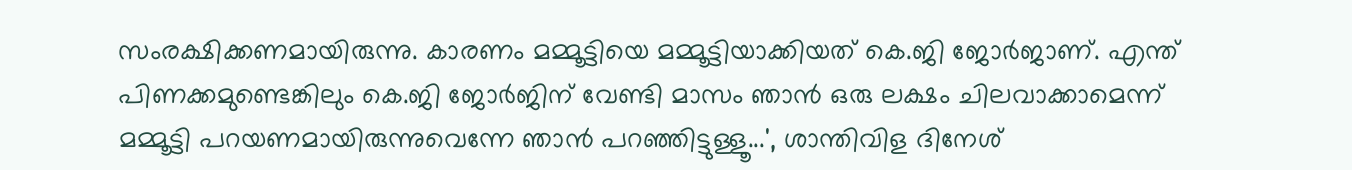സംരക്ഷിക്കണമായിരുന്നു. കാരണം മമ്മൂട്ടിയെ മമ്മൂട്ടിയാക്കിയത് കെ.ജി ജോർജാണ്. എന്ത് പിണക്കമുണ്ടെങ്കിലും കെ.ജി ജോർജിന് വേണ്ടി മാസം ഞാൻ ഒരു ലക്ഷം ചിലവാക്കാമെന്ന് മമ്മൂട്ടി പറയണമായിരുന്നുവെന്നേ ഞാൻ പറഞ്ഞിട്ടുള്ളൂ...', ശാന്തിവിള ദിനേശ്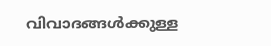വിവാദങ്ങൾക്കുള്ള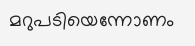മറുപടിയെന്നോണം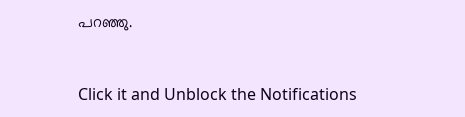പറഞ്ഞു.


Click it and Unblock the Notifications